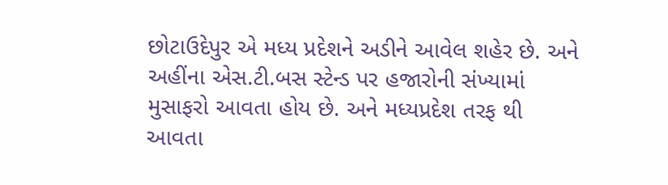છોટાઉદેપુર એ મધ્ય પ્રદેશને અડીને આવેલ શહેર છે. અને અહીંના એસ.ટી.બસ સ્ટેન્ડ પર હજારોની સંખ્યામાં મુસાફરો આવતા હોય છે. અને મધ્યપ્રદેશ તરફ થી આવતા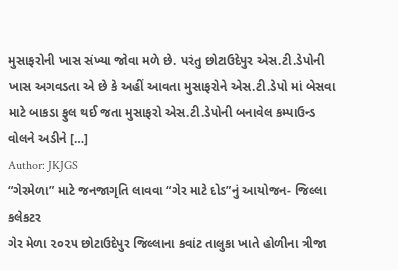મુસાફરોની ખાસ સંખ્યા જોવા મળે છે. પરંતુ છોટાઉદેપુર એસ.ટી.ડેપોની ખાસ અગવડતા એ છે કે અહીં આવતા મુસાફરોને એસ.ટી.ડેપો માં બેસવા માટે બાકડા ફુલ થઈ જતા મુસાફરો એસ.ટી.ડેપોની બનાવેલ કમ્પાઉન્ડ વોલને અડીને […]
Author: JKJGS
“ગેરમેળા” માટે જનજાગૃતિ લાવવા “ગેર માટે દોડ”નું આયોજન- જિલ્લા કલેકટર
ગેર મેળા ૨૦૨૫ છોટાઉદેપુર જિલ્લાના કવાંટ તાલુકા ખાતે હોળીના ત્રીજા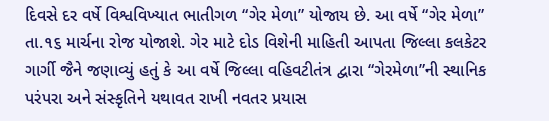દિવસે દર વર્ષે વિશ્વવિખ્યાત ભાતીગળ “ગેર મેળા” યોજાય છે. આ વર્ષે “ગેર મેળા” તા.૧૬ માર્ચના રોજ યોજાશે. ગેર માટે દોડ વિશેની માહિતી આપતા જિલ્લા કલકેટર ગાર્ગી જૈને જણાવ્યું હતું કે આ વર્ષે જિલ્લા વહિવટીતંત્ર દ્વારા “ગેરમેળા”ની સ્થાનિક પરંપરા અને સંસ્કૃતિને યથાવત રાખી નવતર પ્રયાસ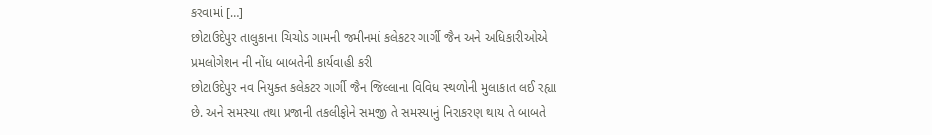કરવામાં […]
છોટાઉદેપુર તાલુકાના ચિચોડ ગામની જમીનમાં કલેકટર ગાર્ગી જૈન અને અધિકારીઓએ પ્રમલોગેશન ની નોંધ બાબતેની કાર્યવાહી કરી
છોટાઉદેપુર નવ નિયુક્ત કલેકટર ગાર્ગી જૈન જિલ્લાના વિવિધ સ્થળોની મુલાકાત લઈ રહ્યા છે. અને સમસ્યા તથા પ્રજાની તકલીફોને સમજી તે સમસ્યાનું નિરાકરણ થાય તે બાબતે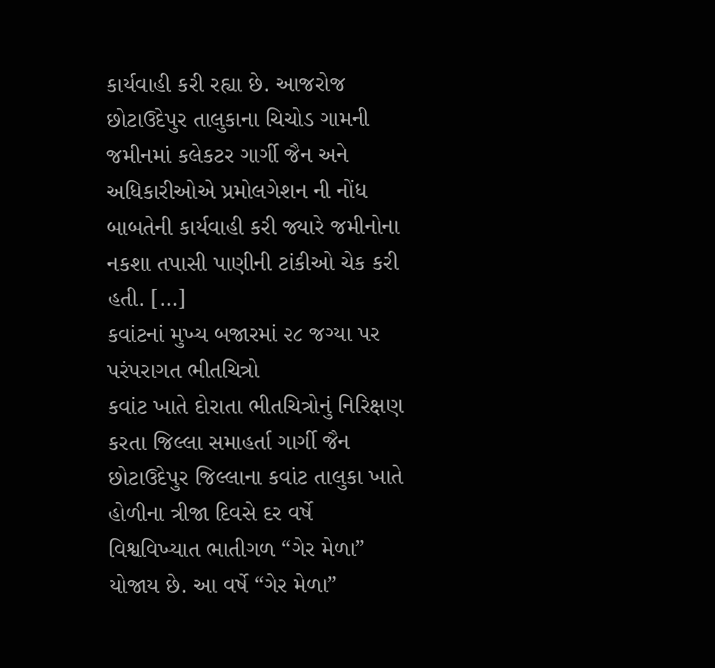કાર્યવાહી કરી રહ્યા છે. આજરોજ છોટાઉદેપુર તાલુકાના ચિચોડ ગામની જમીનમાં કલેકટર ગાર્ગી જૈન અને અધિકારીઓએ પ્રમોલગેશન ની નોંધ બાબતેની કાર્યવાહી કરી જ્યારે જમીનોના નકશા તપાસી પાણીની ટાંકીઓ ચેક કરી હતી. […]
કવાંટનાં મુખ્ય બજારમાં ૨૮ જગ્યા પર પરંપરાગત ભીતચિત્રો
કવાંટ ખાતે દોરાતા ભીતચિત્રોનું નિરિક્ષણ કરતા જિલ્લા સમાહર્તા ગાર્ગી જૈન છોટાઉદેપુર જિલ્લાના કવાંટ તાલુકા ખાતે હોળીના ત્રીજા દિવસે દર વર્ષે વિશ્વવિખ્યાત ભાતીગળ “ગેર મેળા” યોજાય છે. આ વર્ષે “ગેર મેળા”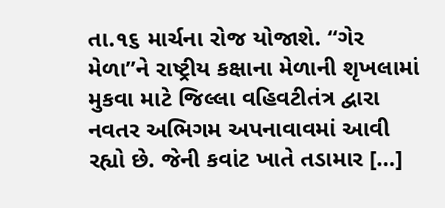તા.૧૬ માર્ચના રોજ યોજાશે. “ગેર મેળા”ને રાષ્ટ્રીય કક્ષાના મેળાની શૃખલામાં મુકવા માટે જિલ્લા વહિવટીતંત્ર દ્વારા નવતર અભિગમ અપનાવાવમાં આવી રહ્યો છે. જેની કવાંટ ખાતે તડામાર […]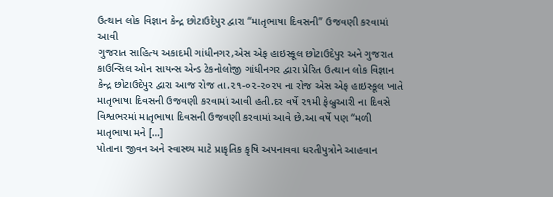ઉત્થાન લોક વિજ્ઞાન કેન્દ્ર છોટાઉદેપુર દ્વારા “માતૃભાષા દિવસની” ઉજવણી કરવામાં આવી
ગુજરાત સાહિત્ય અકાદમી ગાંધીનગર,એસ એફ હાઇસ્કૂલ છોટાઉદેપુર અને ગુજરાત કાઉન્સિલ ઓન સાયન્સ એન્ડ ટેકનોલોજી ગાંધીનગર દ્વારા પ્રેરિત ઉત્થાન લોક વિજ્ઞાન કેન્દ્ર છોટાઉદેપુર દ્વારા આજ રોજ તા.૨૧-૦૨-૨૦૨૫ ના રોજ એસ એફ હાઇસ્કૂલ ખાતે માતૃભાષા દિવસની ઉજવણી કરવામાં આવી હતી.દર વર્ષે ૨૧મી ફેબ્રુઆરી ના દિવસે વિશ્વભરમાં માતૃભાષા દિવસની ઉજવણી કરવામાં આવે છે.આ વર્ષે પણ “મળી માતૃભાષા મને […]
પોતાના જીવન અને સ્વાસ્થ્ય માટે પ્રાકૃતિક કૃષિ અપનાવવા ધરતીપુત્રોને આહવાન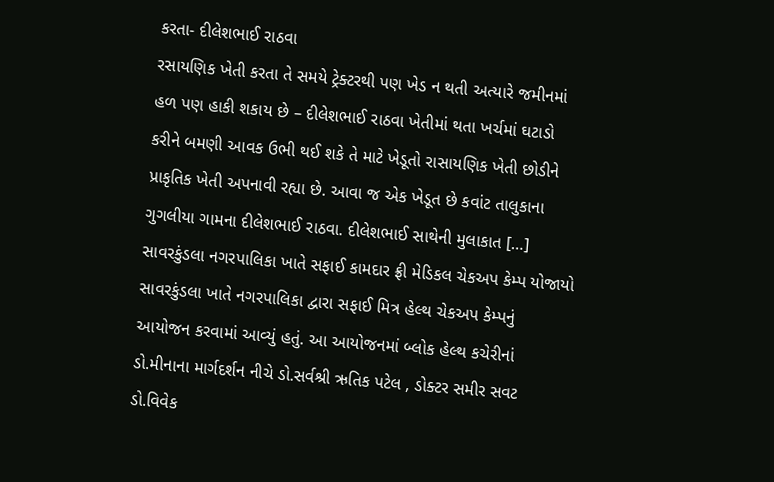કરતા- દીલેશભાઈ રાઠવા
રસાયણિક ખેતી કરતા તે સમયે ટ્રેક્ટરથી પણ ખેડ ન થતી અત્યારે જમીનમાં હળ પણ હાકી શકાય છે – દીલેશભાઈ રાઠવા ખેતીમાં થતા ખર્ચમાં ઘટાડો કરીને બમણી આવક ઉભી થઈ શકે તે માટે ખેડૂતો રાસાયણિક ખેતી છોડીને પ્રાકૃતિક ખેતી અપનાવી રહ્યા છે. આવા જ એક ખેડૂત છે કવાંટ તાલુકાના ગુગલીયા ગામના દીલેશભાઈ રાઠવા. દીલેશભાઈ સાથેની મુલાકાત […]
સાવરકુંડલા નગરપાલિકા ખાતે સફાઈ કામદાર ફ્રી મેડિકલ ચેકઅપ કેમ્પ યોજાયો
સાવરકુંડલા ખાતે નગરપાલિકા દ્વારા સફાઈ મિત્ર હેલ્થ ચેકઅપ કેમ્પનું આયોજન કરવામાં આવ્યું હતું. આ આયોજનમાં બ્લોક હેલ્થ કચેરીનાં ડો.મીનાના માર્ગદર્શન નીચે ડો.સર્વશ્રી ઋતિક પટેલ , ડોક્ટર સમીર સવટ ડો.વિવેક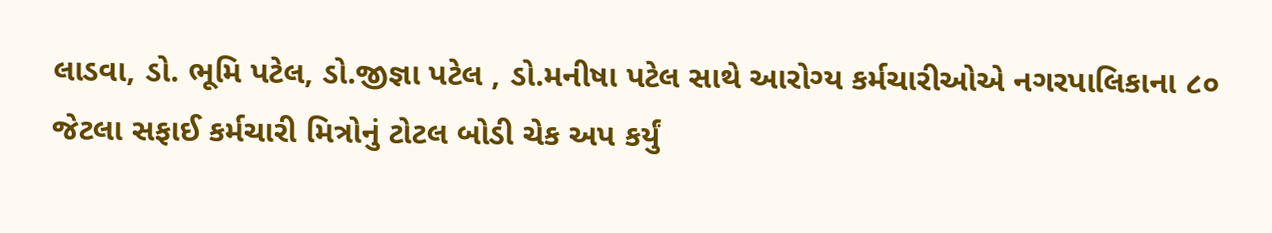લાડવા, ડો. ભૂમિ પટેલ, ડો.જીજ્ઞા પટેલ , ડો.મનીષા પટેલ સાથે આરોગ્ય કર્મચારીઓએ નગરપાલિકાના ૮૦ જેટલા સફાઈ કર્મચારી મિત્રોનું ટોટલ બોડી ચેક અપ કર્યું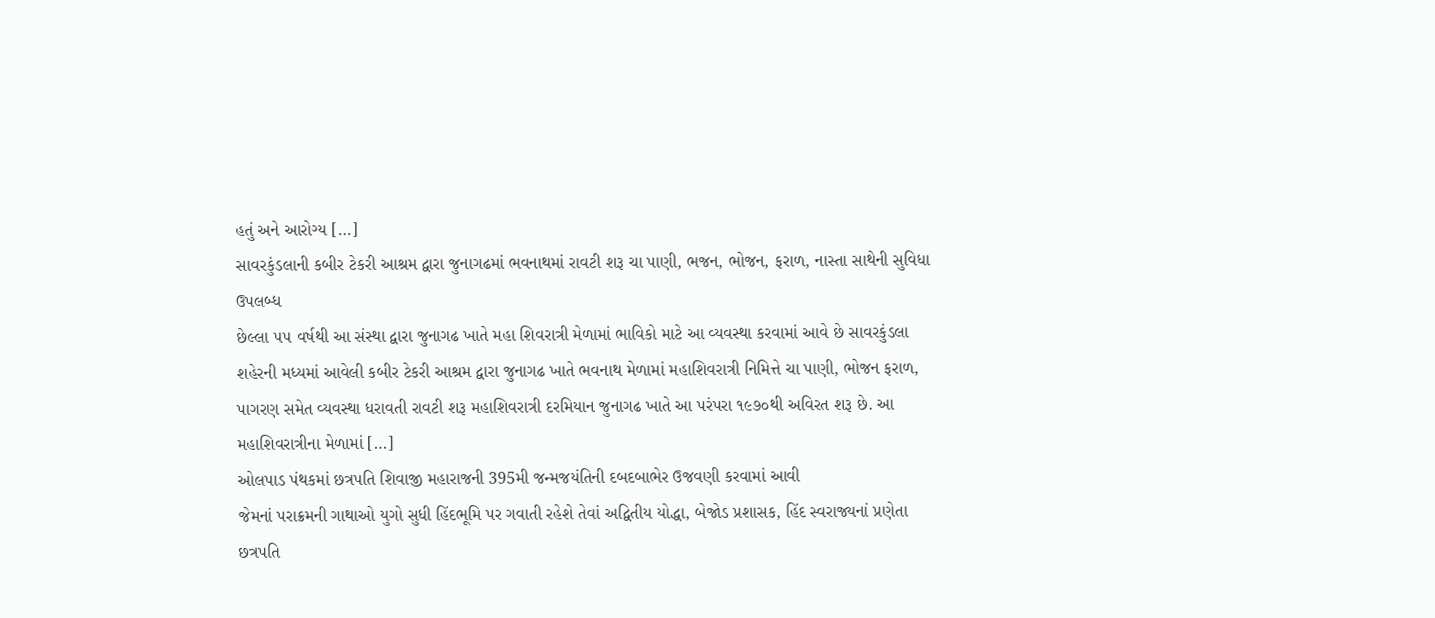હતું અને આરોગ્ય […]
સાવરકુંડલાની કબીર ટેકરી આશ્રમ દ્વારા જુનાગઢમાં ભવનાથમાં રાવટી શરૂ ચા પાણી, ભજન, ભોજન, ફરાળ, નાસ્તા સાથેની સુવિધા ઉપલબ્ધ
છેલ્લા ૫૫ વર્ષથી આ સંસ્થા દ્વારા જુનાગઢ ખાતે મહા શિવરાત્રી મેળામાં ભાવિકો માટે આ વ્યવસ્થા કરવામાં આવે છે સાવરકુંડલા શહેરની મધ્યમાં આવેલી કબીર ટેકરી આશ્રમ દ્વારા જુનાગઢ ખાતે ભવનાથ મેળામાં મહાશિવરાત્રી નિમિત્તે ચા પાણી, ભોજન ફરાળ, પાગરણ સમેત વ્યવસ્થા ધરાવતી રાવટી શરૂ મહાશિવરાત્રી દરમિયાન જુનાગઢ ખાતે આ પરંપરા ૧૯૭૦થી અવિરત શરૂ છે. આ મહાશિવરાત્રીના મેળામાં […]
ઓલપાડ પંથકમાં છત્રપતિ શિવાજી મહારાજની 395મી જન્મજયંતિની દબદબાભેર ઉજવણી કરવામાં આવી
જેમનાં પરાક્રમની ગાથાઓ યુગો સુધી હિંદભૂમિ પર ગવાતી રહેશે તેવાં અદ્વિતીય યોદ્ધા, બેજોડ પ્રશાસક, હિંદ સ્વરાજ્યનાં પ્રણેતા છત્રપતિ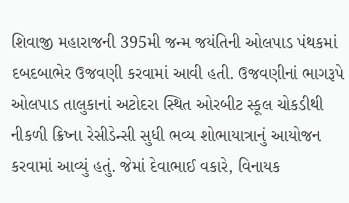શિવાજી મહારાજની 395મી જન્મ જયંતિની ઓલપાડ પંથકમાં દબદબાભેર ઉજવણી કરવામાં આવી હતી. ઉજવણીનાં ભાગરૂપે ઓલપાડ તાલુકાનાં અટોદરા સ્થિત ઓરબીટ સ્કૂલ ચોકડીથી નીકળી ક્રિષ્ના રેસીડેન્સી સુધી ભવ્ય શોભાયાત્રાનું આયોજન કરવામાં આવ્યું હતું. જેમાં દેવાભાઈ વકારે, વિનાયક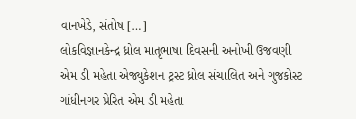વાનખેડે, સંતોષ […]
લોકવિજ્ઞાનકેન્દ્ર ધ્રોલ માતૃભાષા દિવસની અનોખી ઉજવણી
એમ ડી મહેતા એજ્યુકેશન ટ્રસ્ટ ધ્રોલ સંચાલિત અને ગુજકોસ્ટ ગાંધીનગર પ્રેરિત એમ ડી મહેતા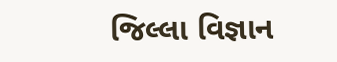જિલ્લા વિજ્ઞાન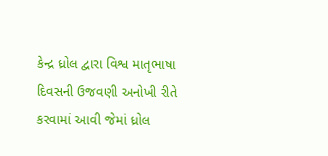કેન્દ્ર ધ્રોલ દ્વારા વિશ્વ માતૃભાષા દિવસની ઉજવણી અનોખી રીતે કરવામાં આવી જેમાં ધ્રોલ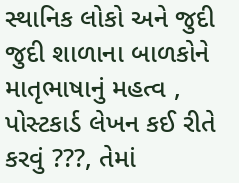સ્થાનિક લોકો અને જુદી જુદી શાળાના બાળકોને માતૃભાષાનું મહત્વ , પોસ્ટકાર્ડ લેખન કઈ રીતે કરવું ???, તેમાં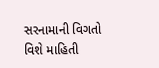સરનામાની વિગતો વિશે માહિતી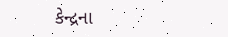કેન્દ્રના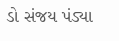ડો સંજય પંડ્યા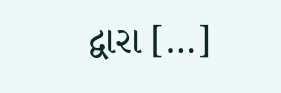દ્વારા […]